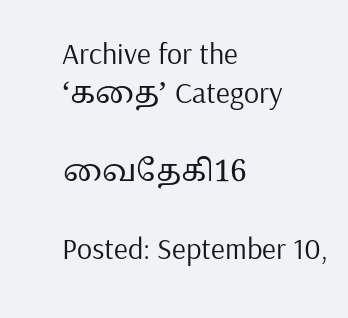Archive for the ‘கதை’ Category

வைதேகி16

Posted: September 10,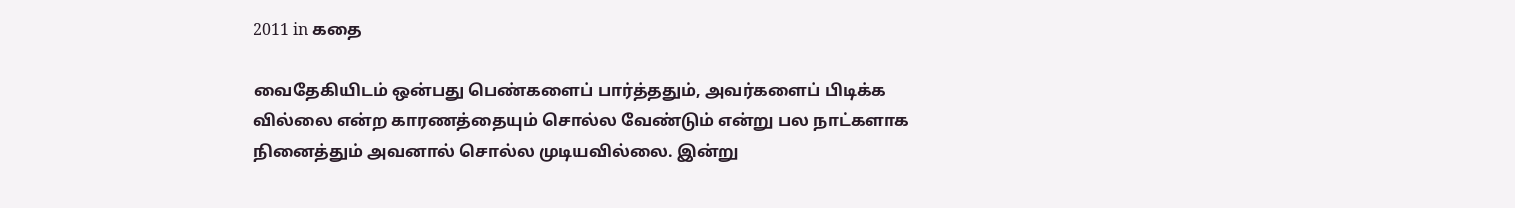2011 in கதை

வைதேகியிடம் ஒன்பது பெண்களைப் பார்த்ததும், அவர்களைப் பிடிக்க வில்லை என்ற காரணத்தையும் சொல்ல வேண்டும் என்று பல நாட்களாக நினைத்தும் அவனால் சொல்ல முடியவில்லை. இன்று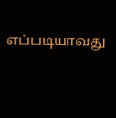எப்படியாவது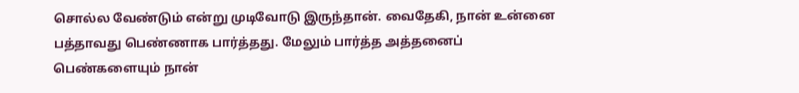சொல்ல வேண்டும் என்று முடிவோடு இருந்தான். வைதேகி, நான் உன்னை பத்தாவது பெண்ணாக பார்த்தது. மேலும் பார்த்த அத்தனைப் பெண்களையும் நான்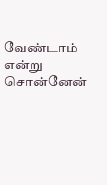வேண்டாம் என்று சொன்னேன்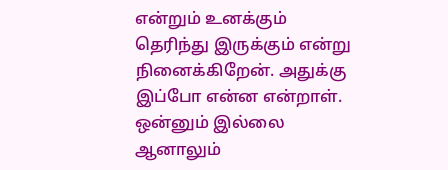என்றும் உனக்கும் தெரிந்து இருக்கும் என்று நினைக்கிறேன். அதுக்கு இப்போ என்ன என்றாள். ஒன்னும் இல்லை ஆனாலும்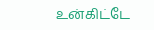உன்கிட்டே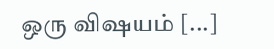ஒரு விஷயம் [...]